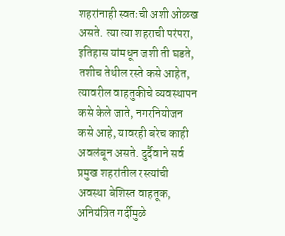शहरांनाही स्वतःची अशी ओळख असते. त्या त्या शहराची परंपरा, इतिहास यांमधून जशी ती घडते, तशीच तेथील रस्ते कसे आहेत, त्यावरील वाहतुकीचे व्यवस्थापन कसे केले जाते, नगरनियोजन कसे आहे, यावरही बरेच काही अवलंबून असते. दुर्दैवाने सर्व प्रमुख शहरांतील रस्त्यांची अवस्था बेशिस्त वाहतूक, अनियंत्रित गर्दीमुळे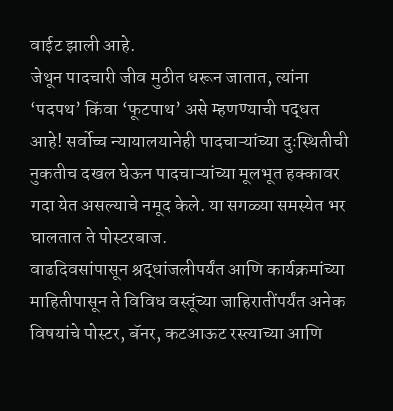वाईट झाली आहे.
जेथून पादचारी जीव मुठीत धरून जातात, त्यांना ‘पदपथ’ किंवा ‘फूटपाथ’ असे म्हणण्याची पद्धत आहे! सर्वोच्च न्यायालयानेही पादचाऱ्यांच्या दुःस्थितीची नुकतीच दखल घेऊन पादचाऱ्यांच्या मूलभूत हक्कावर गदा येत असल्याचे नमूद केले. या सगळ्या समस्येत भर घालतात ते पोस्टरबाज.
वाढदिवसांपासून श्रद्धांजलीपर्यंत आणि कार्यक्रमांच्या माहितीपासून ते विविध वस्तूंच्या जाहिरातींपर्यंत अनेक विषयांचे पोस्टर, बॅनर, कटआऊट रस्त्याच्या आणि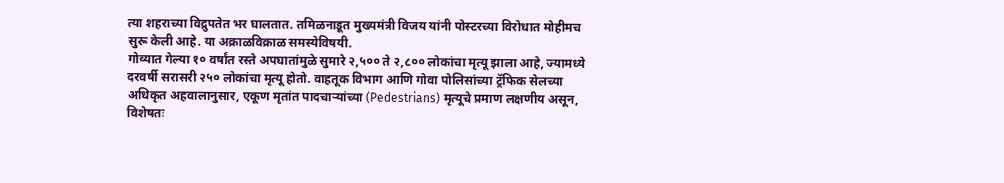त्या शहराच्या विद्रुपतेत भर घालतात. तमिळनाडूत मुख्यमंत्री विजय यांनी पोस्टरच्या विरोधात मोहीमच सुरू केली आहे. या अक्राळविक्राळ समस्येविषयी.
गोव्यात गेल्या १० वर्षांत रस्ते अपघातांमुळे सुमारे २,५०० ते २,८०० लोकांचा मृत्यू झाला आहे, ज्यामध्ये दरवर्षी सरासरी २५० लोकांचा मृत्यू होतो. वाहतूक विभाग आणि गोवा पोलिसांच्या ट्रॅफिक सेलच्या अधिकृत अहवालानुसार, एकूण मृतांत पादचाऱ्यांच्या (Pedestrians) मृत्यूचे प्रमाण लक्षणीय असून, विशेषतः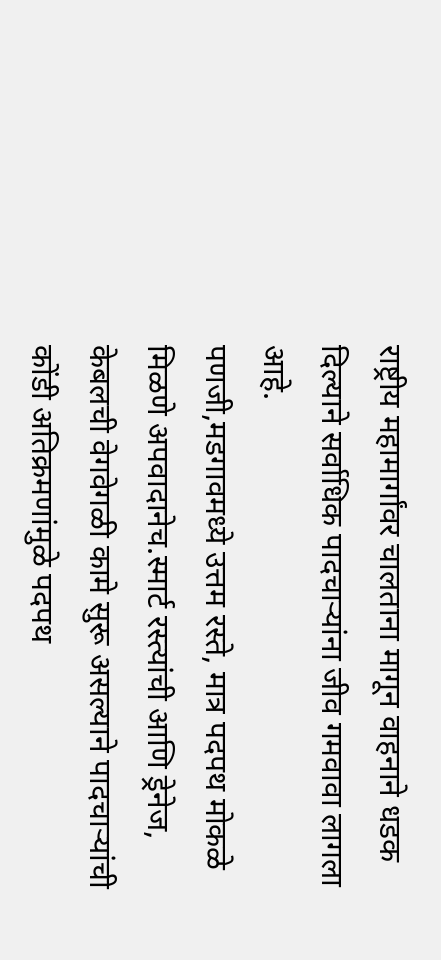राष्ट्रीय महामार्गांवर चालताना मागून वाहनाने धडक दिल्याने सर्वाधिक पादचाऱ्यांना जीव गमवावा लागला आहे.
पणजी,मडगावमध्ये उत्तम रस्ते, मात्र पदपथ मोकळे मिळणे अपवादानेच.स्मार्ट रस्त्यांची आणि ड्रेनेज, केबलची वेगवेगळी कामे सुरू असल्याने पादचाऱ्यांची कोंडी अतिक्रमणांमुळे पदपथ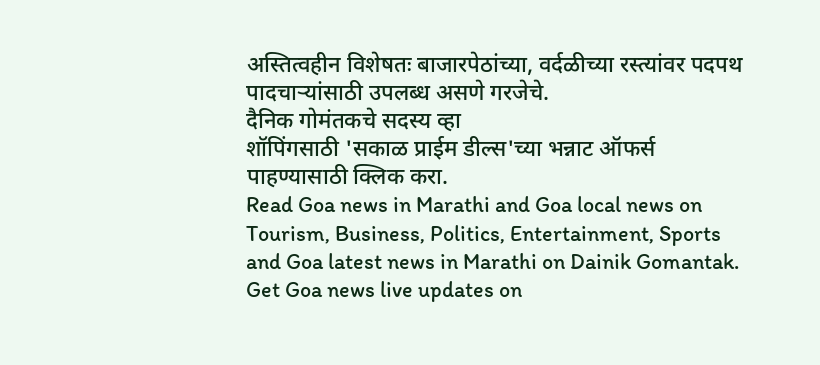अस्तित्वहीन विशेषतः बाजारपेठांच्या, वर्दळीच्या रस्त्यांवर पदपथ पादचाऱ्यांसाठी उपलब्ध असणे गरजेचे.
दैनिक गोमंतकचे सदस्य व्हा
शॉपिंगसाठी 'सकाळ प्राईम डील्स'च्या भन्नाट ऑफर्स पाहण्यासाठी क्लिक करा.
Read Goa news in Marathi and Goa local news on Tourism, Business, Politics, Entertainment, Sports and Goa latest news in Marathi on Dainik Gomantak. Get Goa news live updates on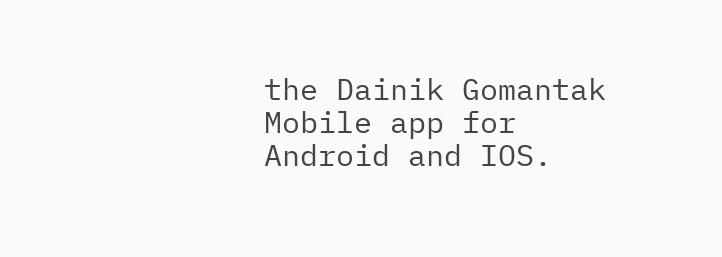the Dainik Gomantak Mobile app for Android and IOS.